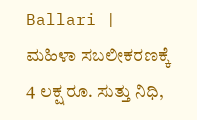Ballari | ಮಹಿಳಾ ಸಬಲೀಕರಣಕ್ಕೆ 4 ಲಕ್ಷ ರೂ. ಸುತ್ತು ನಿಧಿ,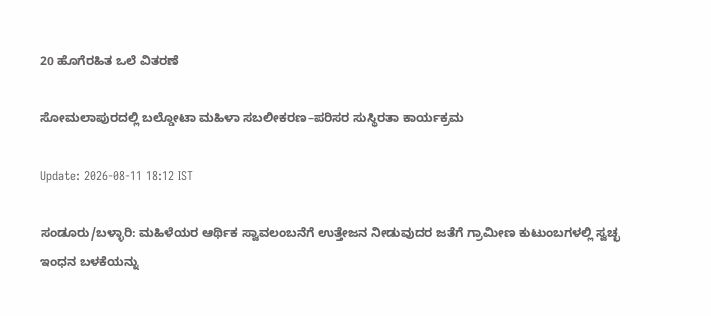20 ಹೊಗೆರಹಿತ ಒಲೆ ವಿತರಣೆ

ಸೋಮಲಾಪುರದಲ್ಲಿ ಬಲ್ಡೋಟಾ ಮಹಿಳಾ ಸಬಲೀಕರಣ–ಪರಿಸರ ಸುಸ್ಥಿರತಾ ಕಾರ್ಯಕ್ರಮ

Update: 2026-08-11 18:12 IST

ಸಂಡೂರು/ಬಳ್ಳಾರಿ: ಮಹಿಳೆಯರ ಆರ್ಥಿಕ ಸ್ವಾವಲಂಬನೆಗೆ ಉತ್ತೇಜನ ನೀಡುವುದರ ಜತೆಗೆ ಗ್ರಾಮೀಣ ಕುಟುಂಬಗಳಲ್ಲಿ ಸ್ವಚ್ಛ ಇಂಧನ ಬಳಕೆಯನ್ನು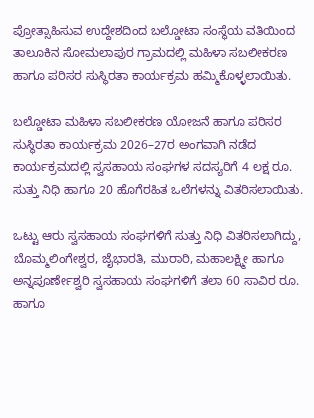ಪ್ರೋತ್ಸಾಹಿಸುವ ಉದ್ದೇಶದಿಂದ ಬಲ್ಡೋಟಾ ಸಂಸ್ಥೆಯ ವತಿಯಿಂದ ತಾಲೂಕಿನ ಸೋಮಲಾಪುರ ಗ್ರಾಮದಲ್ಲಿ ಮಹಿಳಾ ಸಬಲೀಕರಣ ಹಾಗೂ ಪರಿಸರ ಸುಸ್ಥಿರತಾ ಕಾರ್ಯಕ್ರಮ ಹಮ್ಮಿಕೊಳ್ಳಲಾಯಿತು.

ಬಲ್ಡೋಟಾ ಮಹಿಳಾ ಸಬಲೀಕರಣ ಯೋಜನೆ ಹಾಗೂ ಪರಿಸರ ಸುಸ್ಥಿರತಾ ಕಾರ್ಯಕ್ರಮ 2026–27ರ ಅಂಗವಾಗಿ ನಡೆದ ಕಾರ್ಯಕ್ರಮದಲ್ಲಿ ಸ್ವಸಹಾಯ ಸಂಘಗಳ ಸದಸ್ಯರಿಗೆ 4 ಲಕ್ಷ ರೂ. ಸುತ್ತು ನಿಧಿ ಹಾಗೂ 20 ಹೊಗೆರಹಿತ ಒಲೆಗಳನ್ನು ವಿತರಿಸಲಾಯಿತು.

ಒಟ್ಟು ಆರು ಸ್ವಸಹಾಯ ಸಂಘಗಳಿಗೆ ಸುತ್ತು ನಿಧಿ ವಿತರಿಸಲಾಗಿದ್ದು, ಬೊಮ್ಮಲಿಂಗೇಶ್ವರ, ಜೈಭಾರತಿ, ಮುರಾರಿ, ಮಹಾಲಕ್ಷ್ಮೀ ಹಾಗೂ ಅನ್ನಪೂರ್ಣೇಶ್ವರಿ ಸ್ವಸಹಾಯ ಸಂಘಗಳಿಗೆ ತಲಾ 60 ಸಾವಿರ ರೂ. ಹಾಗೂ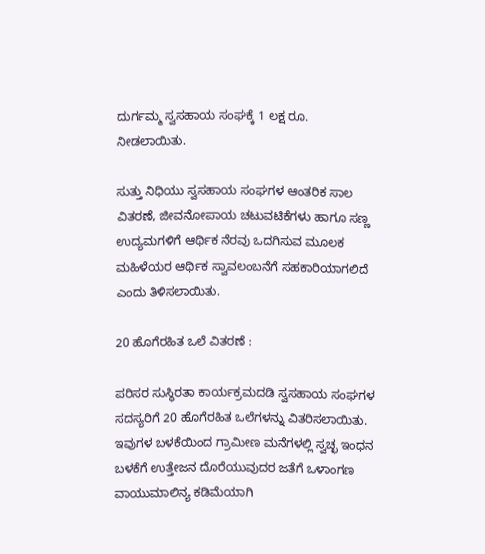ದುರ್ಗಮ್ಮ ಸ್ವಸಹಾಯ ಸಂಘಕ್ಕೆ 1 ಲಕ್ಷ ರೂ. ನೀಡಲಾಯಿತು.

ಸುತ್ತು ನಿಧಿಯು ಸ್ವಸಹಾಯ ಸಂಘಗಳ ಆಂತರಿಕ ಸಾಲ ವಿತರಣೆ, ಜೀವನೋಪಾಯ ಚಟುವಟಿಕೆಗಳು ಹಾಗೂ ಸಣ್ಣ ಉದ್ಯಮಗಳಿಗೆ ಆರ್ಥಿಕ ನೆರವು ಒದಗಿಸುವ ಮೂಲಕ ಮಹಿಳೆಯರ ಆರ್ಥಿಕ ಸ್ವಾವಲಂಬನೆಗೆ ಸಹಕಾರಿಯಾಗಲಿದೆ ಎಂದು ತಿಳಿಸಲಾಯಿತು.

20 ಹೊಗೆರಹಿತ ಒಲೆ ವಿತರಣೆ :

ಪರಿಸರ ಸುಸ್ಥಿರತಾ ಕಾರ್ಯಕ್ರಮದಡಿ ಸ್ವಸಹಾಯ ಸಂಘಗಳ ಸದಸ್ಯರಿಗೆ 20 ಹೊಗೆರಹಿತ ಒಲೆಗಳನ್ನು ವಿತರಿಸಲಾಯಿತು. ಇವುಗಳ ಬಳಕೆಯಿಂದ ಗ್ರಾಮೀಣ ಮನೆಗಳಲ್ಲಿ ಸ್ವಚ್ಛ ಇಂಧನ ಬಳಕೆಗೆ ಉತ್ತೇಜನ ದೊರೆಯುವುದರ ಜತೆಗೆ ಒಳಾಂಗಣ ವಾಯುಮಾಲಿನ್ಯ ಕಡಿಮೆಯಾಗಿ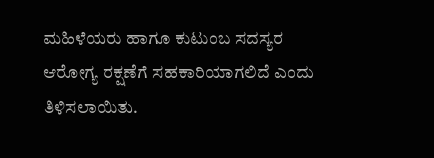ಮಹಿಳೆಯರು ಹಾಗೂ ಕುಟುಂಬ ಸದಸ್ಯರ ಆರೋಗ್ಯ ರಕ್ಷಣೆಗೆ ಸಹಕಾರಿಯಾಗಲಿದೆ ಎಂದು ತಿಳಿಸಲಾಯಿತು.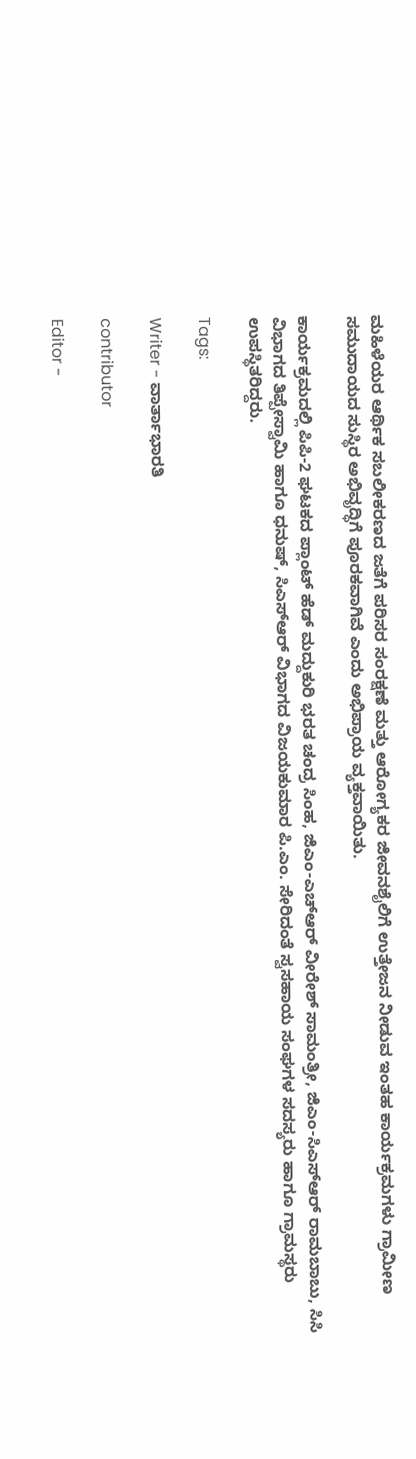ಮಹಿಳೆಯರ ಆರ್ಥಿಕ ಸಬಲೀಕರಣದ ಜತೆಗೆ ಪರಿಸರ ಸಂರಕ್ಷಣೆ ಮತ್ತು ಆರೋಗ್ಯಕರ ಜೀವನಶೈಲಿಗೆ ಉತ್ತೇಜನ ನೀಡುವ ಇಂತಹ ಕಾರ್ಯಕ್ರಮಗಳು ಗ್ರಾಮೀಣ ಸಮುದಾಯದ ಸುಸ್ಥಿರ ಅಭಿವೃದ್ಧಿಗೆ ಪೂರಕವಾಗಿವೆ ಎಂದು ಅಭಿಪ್ರಾಯ ವ್ಯಕ್ತವಾಯಿತು.

ಕಾರ್ಯಕ್ರಮದಲ್ಲಿ ಪಿಪಿ-2 ಘಟಕದ ಪ್ಲಾಂಟ್ ಹೆಡ್ ಮದ್ದುಕುರಿ ಭರತ ಚಂದ್ರ ಸಿಂಹ, ಜಿಎಂ-ಎಚ್‌ಆರ್ ವೀರೇಶ್ ಸಾಮಂತ್ರೀ, ಜಿಎಂ-ಸಿಎಸ್‌ಆರ್ ರಾಮಬಾಬು, ಸಿಸಿ ವಿಭಾಗದ ತಿಪ್ಪೇಸ್ವಾಮಿ ಹಾಗೂ ಧನುಷ್, ಸಿಎಸ್‌ಆರ್ ವಿಭಾಗದ ವಿಜಯಕುಮಾರ ಪಿ.ಎಂ. ಸೇರಿದಂತೆ ಸ್ವಸಹಾಯ ಸಂಘಗಳ ಸದಸ್ಯರು ಹಾಗೂ ಗ್ರಾಮಸ್ಥರು ಉಪಸ್ಥಿತರಿದ್ದರು.

Tags:

Writer - ವಾರ್ತಾಭಾರತಿ

contributor

Editor -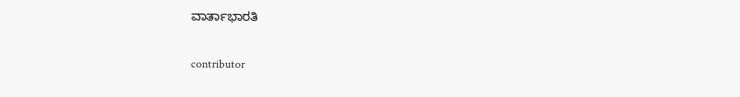ವಾರ್ತಾಭಾರತಿ

contributor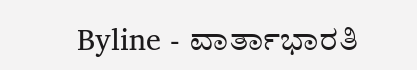Byline - ವಾರ್ತಾಭಾರತಿ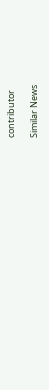contributor

Similar News